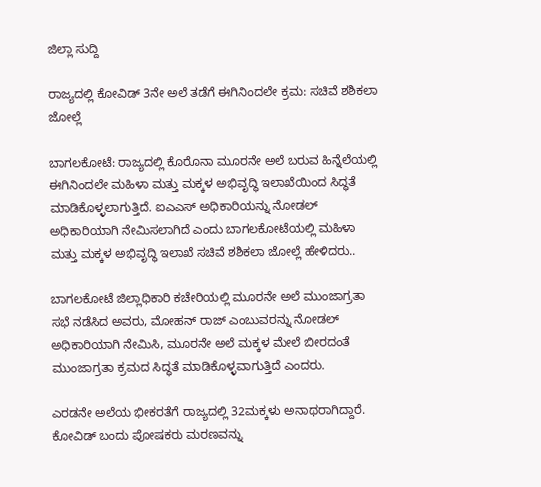ಜಿಲ್ಲಾ ಸುದ್ದಿ

ರಾಜ್ಯದಲ್ಲಿ ಕೋವಿಡ್ 3ನೇ ಅಲೆ ತಡೆಗೆ ಈಗಿನಿಂದಲೇ ಕ್ರಮ: ಸಚಿವೆ ಶಶಿಕಲಾ ಜೋಲ್ಲೆ

ಬಾಗಲಕೋಟೆ: ರಾಜ್ಯದಲ್ಲಿ ಕೊರೊನಾ ಮೂರನೇ ಅಲೆ ಬರುವ ಹಿನ್ನೆಲೆಯಲ್ಲಿ ಈಗಿನಿಂದಲೇ ಮಹಿಳಾ ಮತ್ತು ಮಕ್ಕಳ ಅಭಿವೃದ್ಧಿ ಇಲಾಖೆಯಿಂದ ಸಿದ್ಧತೆ ಮಾಡಿಕೊಳ್ಳಲಾಗುತ್ತಿದೆ. ಐಎಎಸ್ ಅಧಿಕಾರಿಯನ್ನು ನೋಡಲ್ ಅಧಿಕಾರಿಯಾಗಿ ನೇಮಿಸಲಾಗಿದೆ ಎಂದು ಬಾಗಲಕೋಟೆಯಲ್ಲಿ ಮಹಿಳಾ ಮತ್ತು ಮಕ್ಕಳ ಅಭಿವೃದ್ಧಿ ಇಲಾಖೆ ಸಚಿವೆ ಶಶಿಕಲಾ ಜೋಲ್ಲೆ ಹೇಳಿದರು..

ಬಾಗಲಕೋಟೆ ಜಿಲ್ಲಾಧಿಕಾರಿ ಕಚೇರಿಯಲ್ಲಿ ಮೂರನೇ ಅಲೆ ಮುಂಜಾಗ್ರತಾ ಸಭೆ ನಡೆಸಿದ ಅವರು, ಮೋಹನ್ ರಾಜ್ ಎಂಬುವರನ್ನು ನೋಡಲ್ ಅಧಿಕಾರಿಯಾಗಿ ನೇಮಿಸಿ, ಮೂರನೇ ಅಲೆ ಮಕ್ಕಳ ಮೇಲೆ ಬೀರದಂತೆ ಮುಂಜಾಗ್ರತಾ ಕ್ರಮದ ಸಿದ್ಧತೆ ಮಾಡಿಕೊಳ್ಳವಾಗುತ್ತಿದೆ ಎಂದರು.

ಎರಡನೇ ಅಲೆಯ ಭೀಕರತೆಗೆ ರಾಜ್ಯದಲ್ಲಿ 32ಮಕ್ಕಳು ಅನಾಥರಾಗಿದ್ದಾರೆ. ಕೋವಿಡ್ ಬಂದು ಪೋಷಕರು ಮರಣವನ್ನು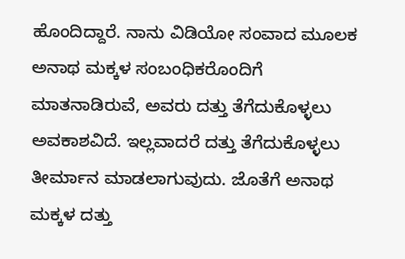ಹೊಂದಿದ್ದಾರೆ. ನಾನು ವಿಡಿಯೋ ಸಂವಾದ ಮೂಲಕ ಅನಾಥ ಮಕ್ಕಳ ಸಂಬಂಧಿಕರೊಂದಿಗೆ ಮಾತನಾಡಿರುವೆ, ಅವರು ದತ್ತು ತೆಗೆದುಕೊಳ್ಳಲು ಅವಕಾಶವಿದೆ. ಇಲ್ಲವಾದರೆ ದತ್ತು ತೆಗೆದುಕೊಳ್ಳಲು ತೀರ್ಮಾನ ಮಾಡಲಾಗುವುದು. ಜೊತೆಗೆ ಅನಾಥ ಮಕ್ಕಳ ದತ್ತು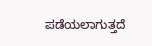ಪಡೆಯಲಾಗುತ್ತದೆ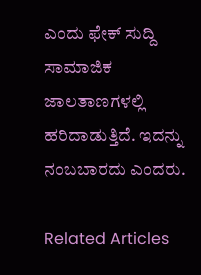ಎಂದು ಫೇಕ್ ಸುದ್ದಿ ಸಾಮಾಜಿಕ ಜಾಲತಾಣಗಳಲ್ಲಿ ಹರಿದಾಡುತ್ತಿದೆ. ಇದನ್ನು ನಂಬಬಾರದು ಎಂದರು.

Related Articles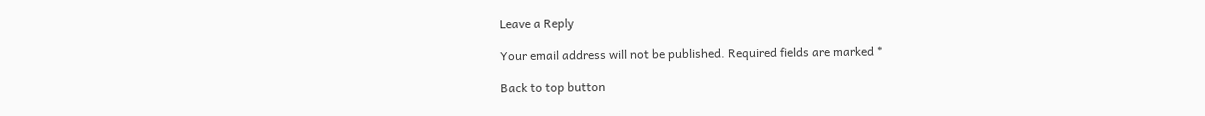Leave a Reply

Your email address will not be published. Required fields are marked *

Back to top button